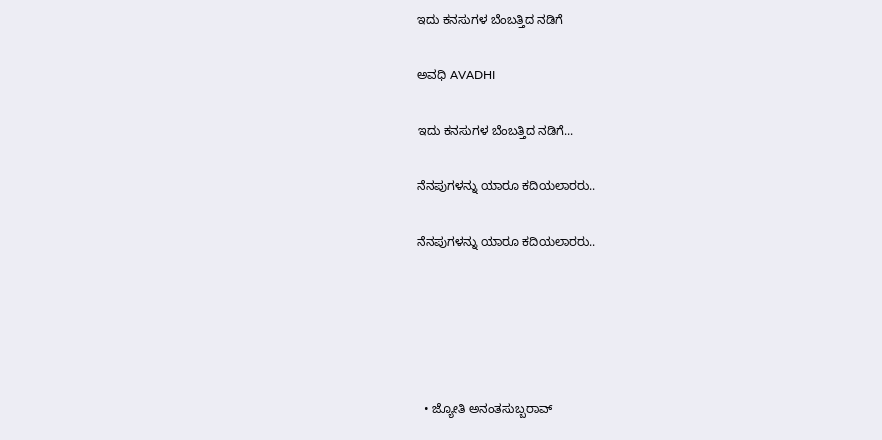ಇದು ಕನಸುಗಳ ಬೆಂಬತ್ತಿದ ನಡಿಗೆ‍

ಅವಧಿ AVADHI

ಇದು ಕನಸುಗಳ ಬೆಂಬತ್ತಿದ ನಡಿಗೆ...

ನೆನಪುಗಳನ್ನು ಯಾರೂ ಕದಿಯಲಾರರು..

ನೆನಪುಗಳನ್ನು ಯಾರೂ ಕದಿಯಲಾರರು..





  • ಜ್ಯೋತಿ ಅನಂತಸುಬ್ಬರಾವ್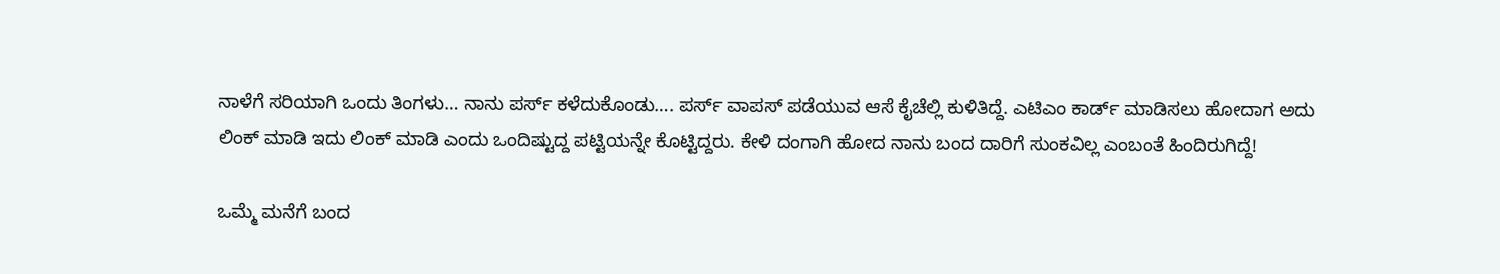ನಾಳೆಗೆ ಸರಿಯಾಗಿ ಒಂದು ತಿಂಗಳು… ನಾನು ಪರ್ಸ್ ಕಳೆದುಕೊಂಡು…. ಪರ್ಸ್ ವಾಪಸ್ ಪಡೆಯುವ ಆಸೆ ಕೈಚೆಲ್ಲಿ ಕುಳಿತಿದ್ದೆ. ಎಟಿಎಂ ಕಾರ್ಡ್ ಮಾಡಿಸಲು ಹೋದಾಗ ಅದು ಲಿಂಕ್ ಮಾಡಿ ಇದು ಲಿಂಕ್ ಮಾಡಿ ಎಂದು ಒಂದಿಷ್ಟುದ್ದ ಪಟ್ಟಿಯನ್ನೇ ಕೊಟ್ಟಿದ್ದರು. ಕೇಳಿ ದಂಗಾಗಿ ಹೋದ ನಾನು ಬಂದ ದಾರಿಗೆ ಸುಂಕವಿಲ್ಲ ಎಂಬಂತೆ ಹಿಂದಿರುಗಿದ್ದೆ!

ಒಮ್ಮೆ ಮನೆಗೆ ಬಂದ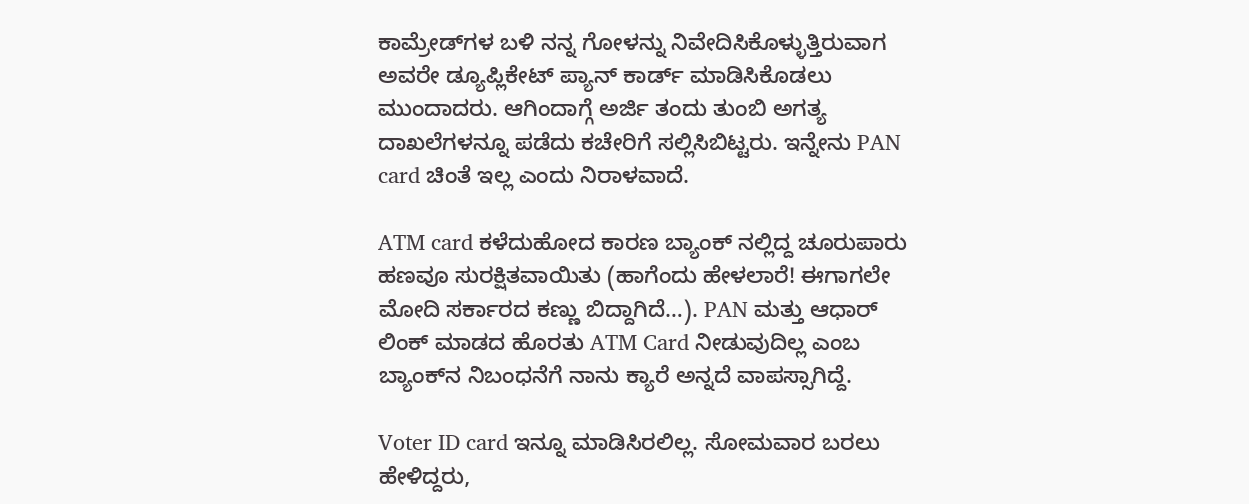ಕಾಮ್ರೇಡ್‌ಗಳ ಬಳಿ ನನ್ನ ಗೋಳನ್ನು ನಿವೇದಿಸಿಕೊಳ್ಳುತ್ತಿರುವಾಗ ಅವರೇ ಡ್ಯೂಪ್ಲಿಕೇಟ್ ಪ್ಯಾನ್ ಕಾರ್ಡ್ ಮಾಡಿಸಿಕೊಡಲು ಮುಂದಾದರು. ಆಗಿಂದಾಗ್ಗೆ ಅರ್ಜಿ ತಂದು ತುಂಬಿ ಅಗತ್ಯ ದಾಖಲೆಗಳನ್ನೂ ಪಡೆದು ಕಚೇರಿಗೆ ಸಲ್ಲಿಸಿಬಿಟ್ಟರು. ಇನ್ನೇನು PAN card ಚಿಂತೆ ಇಲ್ಲ ಎಂದು ನಿರಾಳವಾದೆ.

ATM card ಕಳೆದುಹೋದ ಕಾರಣ ಬ್ಯಾಂಕ್ ನಲ್ಲಿದ್ದ ಚೂರುಪಾರು ಹಣವೂ ಸುರಕ್ಷಿತವಾಯಿತು (ಹಾಗೆಂದು ಹೇಳಲಾರೆ! ಈಗಾಗಲೇ ಮೋದಿ ಸರ್ಕಾರದ ಕಣ್ಣು ಬಿದ್ದಾಗಿದೆ…). PAN ಮತ್ತು ಆಧಾರ್ ಲಿಂಕ್ ಮಾಡದ ಹೊರತು ATM Card ನೀಡುವುದಿಲ್ಲ ಎಂಬ ಬ್ಯಾಂಕ್‌ನ ನಿಬಂಧನೆಗೆ ನಾನು ಕ್ಯಾರೆ ಅನ್ನದೆ ವಾಪಸ್ಸಾಗಿದ್ದೆ.

Voter ID card ಇನ್ನೂ ಮಾಡಿಸಿರಲಿಲ್ಲ. ಸೋಮವಾರ ಬರಲು ಹೇಳಿದ್ದರು,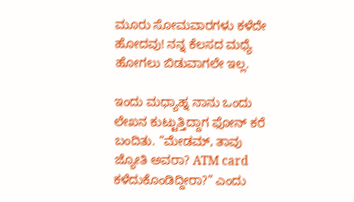ಮೂರು ಸೋಮವಾರಗಳು ಕಳೆದೇ ಹೋದವು! ನನ್ನ ಕೆಲಸದ ಮಧ್ಯೆ ಹೋಗಲು ಬಿಡುವಾಗಲೇ ಇಲ್ಲ.

ಇಂದು ಮಧ್ಯಾಹ್ನ ನಾನು ಒಂದು ಲೇಖನ ಕುಟ್ಟುತ್ತಿದ್ದಾಗ ಫೋನ್ ಕರೆ ಬಂದಿತು. “ಮೇಡಮ್, ತಾವು ಜ್ಯೋತಿ ಅವರಾ? ATM card ಕಳೆದುಕೊಂಡಿದ್ದೀರಾ?” ಎಂದು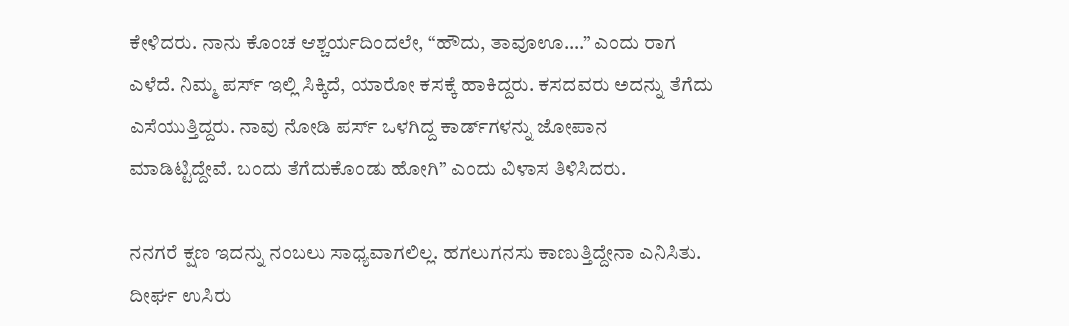ಕೇಳಿದರು. ನಾನು ಕೊಂಚ ಆಶ್ಚರ್ಯದಿಂದಲೇ, “ಹೌದು, ತಾವೂಊ….” ಎಂದು ರಾಗ ಎಳೆದೆ. ನಿಮ್ಮ ಪರ್ಸ್ ಇಲ್ಲಿ ಸಿಕ್ಕಿದೆ, ಯಾರೋ ಕಸಕ್ಕೆ ಹಾಕಿದ್ದರು. ಕಸದವರು ಅದನ್ನು ತೆಗೆದು ಎಸೆಯುತ್ತಿದ್ದರು. ನಾವು ನೋಡಿ ಪರ್ಸ್ ಒಳಗಿದ್ದ ಕಾರ್ಡ್‌ಗಳನ್ನು ಜೋಪಾನ ಮಾಡಿಟ್ಟಿದ್ದೇವೆ. ಬಂದು ತೆಗೆದುಕೊಂಡು ಹೋಗಿ” ಎಂದು ವಿಳಾಸ ತಿಳಿಸಿದರು.

ನನಗರೆ ಕ್ಷಣ ಇದನ್ನು ನಂಬಲು ಸಾಧ್ಯವಾಗಲಿಲ್ಲ. ಹಗಲುಗನಸು ಕಾಣುತ್ತಿದ್ದೇನಾ ಎನಿಸಿತು. ದೀರ್ಘ ಉಸಿರು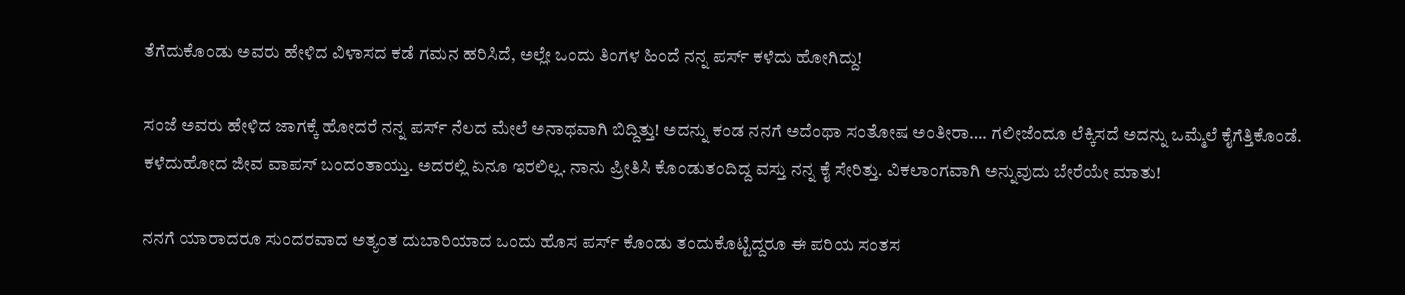ತೆಗೆದುಕೊಂಡು ಅವರು ಹೇಳಿದ ವಿಳಾಸದ ಕಡೆ ಗಮನ ಹರಿಸಿದೆ, ಅಲ್ಲೇ ಒಂದು ತಿಂಗಳ ಹಿಂದೆ ನನ್ನ ಪರ್ಸ್ ಕಳೆದು ಹೋಗಿದ್ದು!

ಸಂಜೆ ಅವರು ಹೇಳಿದ ಜಾಗಕ್ಕೆ ಹೋದರೆ ನನ್ನ ಪರ್ಸ್ ನೆಲದ ಮೇಲೆ ಅನಾಥವಾಗಿ ಬಿದ್ದಿತ್ತು! ಅದನ್ನು ಕಂಡ ನನಗೆ ಅದೆಂಥಾ ಸಂತೋಷ ಅಂತೀರಾ…. ಗಲೀಜೆಂದೂ ಲೆಕ್ಕಿಸದೆ ಅದನ್ನು ಒಮ್ಮೆಲೆ ಕೈಗೆತ್ತಿಕೊಂಡೆ. ಕಳೆದುಹೋದ ಜೀವ ವಾಪಸ್ ಬಂದಂತಾಯ್ತು. ಅದರಲ್ಲಿ ಏನೂ ಇರಲಿಲ್ಲ. ನಾನು ಪ್ರೀತಿಸಿ ಕೊಂಡುತಂದಿದ್ದ ವಸ್ತು ನನ್ನ ಕೈ ಸೇರಿತ್ತು. ವಿಕಲಾಂಗವಾಗಿ ಅನ್ನುವುದು ಬೇರೆಯೇ ಮಾತು!

ನನಗೆ ಯಾರಾದರೂ ಸುಂದರವಾದ ಅತ್ಯಂತ ದುಬಾರಿಯಾದ ಒಂದು ಹೊಸ ಪರ್ಸ್ ಕೊಂಡು ತಂದುಕೊಟ್ಟಿದ್ದರೂ ಈ ಪರಿಯ ಸಂತಸ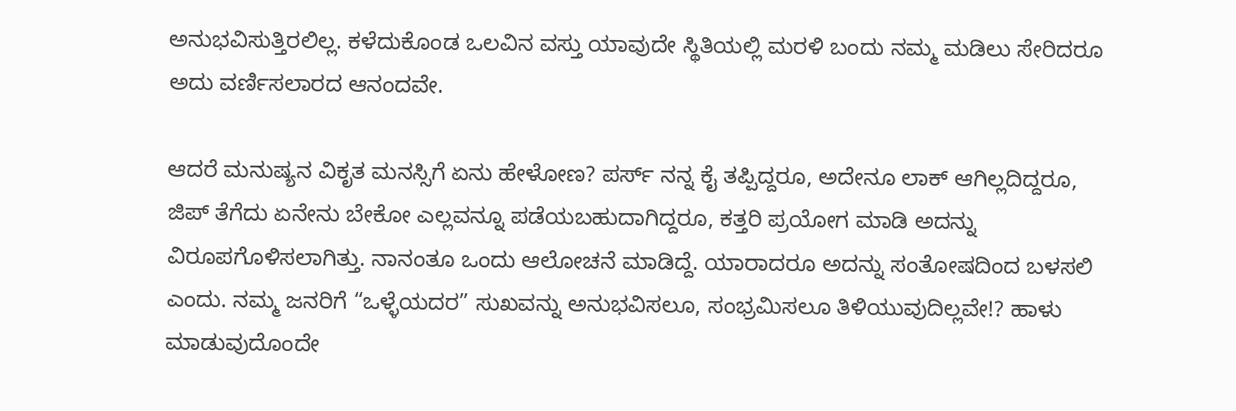ಅನುಭವಿಸುತ್ತಿರಲಿಲ್ಲ. ಕಳೆದುಕೊಂಡ ಒಲವಿನ ವಸ್ತು ಯಾವುದೇ ಸ್ಥಿತಿಯಲ್ಲಿ ಮರಳಿ ಬಂದು ನಮ್ಮ ಮಡಿಲು ಸೇರಿದರೂ ಅದು ವರ್ಣಿಸಲಾರದ ಆನಂದವೇ.

ಆದರೆ ಮನುಷ್ಯನ ವಿಕೃತ ಮನಸ್ಸಿಗೆ ಏನು ಹೇಳೋಣ? ಪರ್ಸ್ ನನ್ನ ಕೈ ತಪ್ಪಿದ್ದರೂ, ಅದೇನೂ ಲಾಕ್ ಆಗಿಲ್ಲದಿದ್ದರೂ, ಜಿಪ್ ತೆಗೆದು ಏನೇನು ಬೇಕೋ ಎಲ್ಲವನ್ನೂ ಪಡೆಯಬಹುದಾಗಿದ್ದರೂ, ಕತ್ತರಿ ಪ್ರಯೋಗ ಮಾಡಿ ಅದನ್ನು ವಿರೂಪಗೊಳಿಸಲಾಗಿತ್ತು. ನಾನಂತೂ ಒಂದು ಆಲೋಚನೆ ಮಾಡಿದ್ದೆ. ಯಾರಾದರೂ ಅದನ್ನು ಸಂತೋಷದಿಂದ ಬಳಸಲಿ ಎಂದು. ನಮ್ಮ ಜನರಿಗೆ “ಒಳ್ಳೆಯದರ” ಸುಖವನ್ನು ಅನುಭವಿಸಲೂ, ಸಂಭ್ರಮಿಸಲೂ ತಿಳಿಯುವುದಿಲ್ಲವೇ!? ಹಾಳು ಮಾಡುವುದೊಂದೇ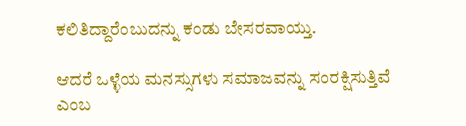ಕಲಿತಿದ್ದಾರೆಂಬುದನ್ನು ಕಂಡು ಬೇಸರವಾಯ್ತು.

ಆದರೆ ಒಳ್ಳೆಯ ಮನಸ್ಸುಗಳು ಸಮಾಜವನ್ನು ಸಂರಕ್ಷಿಸುತ್ತಿವೆ ಎಂಬ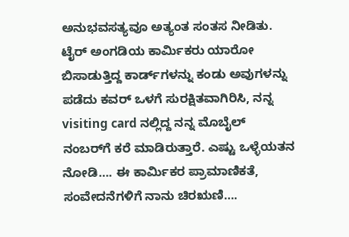ಅನುಭವಸತ್ಯವೂ ಅತ್ಯಂತ ಸಂತಸ ನೀಡಿತು. ಟೈರ್ ಅಂಗಡಿಯ ಕಾರ್ಮಿಕರು ಯಾರೋ ಬಿಸಾಡುತ್ತಿದ್ದ ಕಾರ್ಡ್‌ಗಳನ್ನು ಕಂಡು ಅವುಗಳನ್ನು ಪಡೆದು ಕವರ್ ಒಳಗೆ ಸುರಕ್ಷಿತವಾಗಿರಿಸಿ, ನನ್ನ visiting card ನಲ್ಲಿದ್ದ ನನ್ನ ಮೊಬೈಲ್ ನಂಬರ್‌ಗೆ ಕರೆ ಮಾಡಿರುತ್ತಾರೆ. ಎಷ್ಟು ಒಳ್ಳೆಯತನ ನೋಡಿ…. ಈ ಕಾರ್ಮಿಕರ ಪ್ರಾಮಾಣಿಕತೆ, ಸಂವೇದನೆಗಳಿಗೆ ನಾನು ಚಿರ‌ಋಣಿ….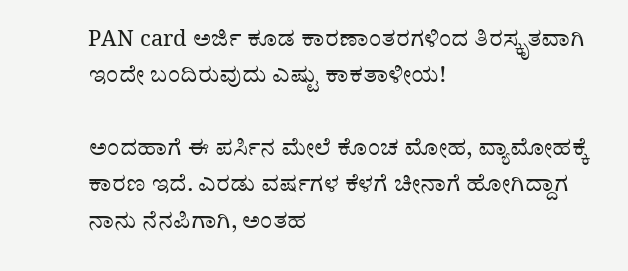PAN card ಅರ್ಜಿ ಕೂಡ ಕಾರಣಾಂತರಗಳಿಂದ ತಿರಸ್ಕೃತವಾಗಿ ಇಂದೇ ಬಂದಿರುವುದು ಎಷ್ಟು ಕಾಕತಾಳೀಯ!

ಅಂದಹಾಗೆ ಈ ಪರ್ಸಿನ ಮೇಲೆ ಕೊಂಚ ಮೋಹ, ವ್ಯಾಮೋಹಕ್ಕೆ ಕಾರಣ ಇದೆ. ಎರಡು ವರ್ಷಗಳ ಕೆಳಗೆ ಚೀನಾಗೆ ಹೋಗಿದ್ದಾಗ ನಾನು ನೆನಪಿಗಾಗಿ, ಅಂತಹ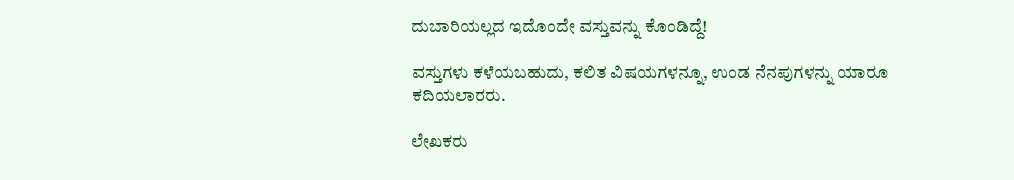ದುಬಾರಿಯಲ್ಲದ ಇದೊಂದೇ ವಸ್ತುವನ್ನು ಕೊಂಡಿದ್ದೆ!

ವಸ್ತುಗಳು ಕಳೆಯಬಹುದು, ಕಲಿತ ವಿಷಯಗಳನ್ನೂ, ಉಂಡ ನೆನಪುಗಳನ್ನು ಯಾರೂ ಕದಿಯಲಾರರು.

ಲೇಖಕರು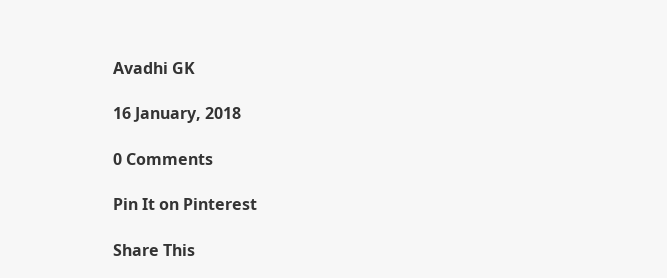Avadhi GK

16 January, 2018

0 Comments

Pin It on Pinterest

Share This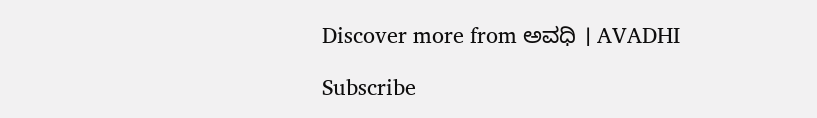Discover more from ಅವಧಿ । AVADHI

Subscribe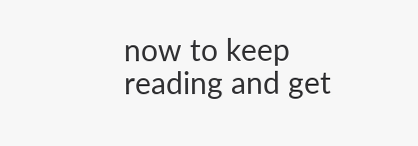now to keep reading and get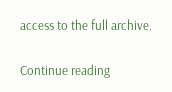access to the full archive.

Continue reading